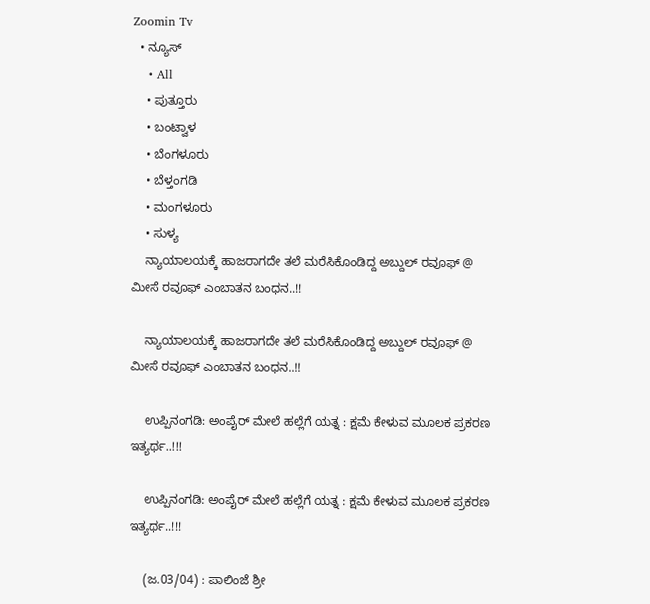Zoomin Tv
  • ನ್ಯೂಸ್
    • All
    • ಪುತ್ತೂರು
    • ಬಂಟ್ವಾಳ
    • ಬೆಂಗಳೂರು
    • ಬೆಳ್ತಂಗಡಿ
    • ಮಂಗಳೂರು
    • ಸುಳ್ಯ
    ನ್ಯಾಯಾಲಯಕ್ಕೆ ಹಾಜರಾಗದೇ ತಲೆ ಮರೆಸಿಕೊಂಡಿದ್ದ ಅಬ್ದುಲ್ ರವೂಫ್ @ ಮೀಸೆ ರವೂಫ್ ಎಂಬಾತನ ಬಂಧನ..!!

    ನ್ಯಾಯಾಲಯಕ್ಕೆ ಹಾಜರಾಗದೇ ತಲೆ ಮರೆಸಿಕೊಂಡಿದ್ದ ಅಬ್ದುಲ್ ರವೂಫ್ @ ಮೀಸೆ ರವೂಫ್ ಎಂಬಾತನ ಬಂಧನ..!!

    ಉಪ್ಪಿನಂಗಡಿ: ಅಂಪೈರ್ ಮೇಲೆ ಹಲ್ಲೆಗೆ ಯತ್ನ : ಕ್ಷಮೆ ಕೇಳುವ ಮೂಲಕ ಪ್ರಕರಣ ಇತ್ಯರ್ಥ..!!!

    ಉಪ್ಪಿನಂಗಡಿ: ಅಂಪೈರ್ ಮೇಲೆ ಹಲ್ಲೆಗೆ ಯತ್ನ : ಕ್ಷಮೆ ಕೇಳುವ ಮೂಲಕ ಪ್ರಕರಣ ಇತ್ಯರ್ಥ..!!!

    (ಜ.03/04) : ಪಾಲಿಂಜೆ ಶ್ರೀ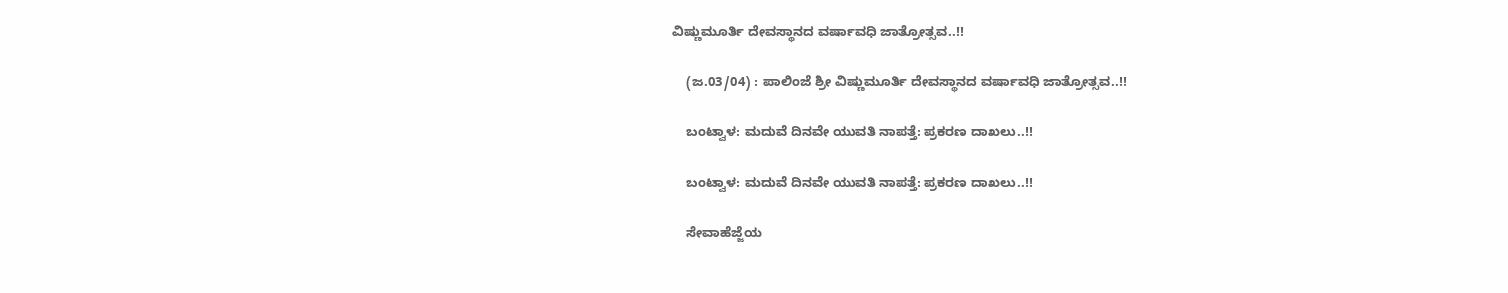ವಿಷ್ಣುಮೂರ್ತಿ ದೇವಸ್ಥಾನದ ವರ್ಷಾವಧಿ ಜಾತ್ರೋತ್ಸವ..!!

    (ಜ.03/04) : ಪಾಲಿಂಜೆ ಶ್ರೀ ವಿಷ್ಣುಮೂರ್ತಿ ದೇವಸ್ಥಾನದ ವರ್ಷಾವಧಿ ಜಾತ್ರೋತ್ಸವ..!!

    ಬಂಟ್ವಾಳ: ಮದುವೆ ದಿನವೇ ಯುವತಿ ನಾಪತ್ತೆ: ಪ್ರಕರಣ ದಾಖಲು..!!

    ಬಂಟ್ವಾಳ: ಮದುವೆ ದಿನವೇ ಯುವತಿ ನಾಪತ್ತೆ: ಪ್ರಕರಣ ದಾಖಲು..!!

    ಸೇವಾಹೆಜ್ಜೆಯ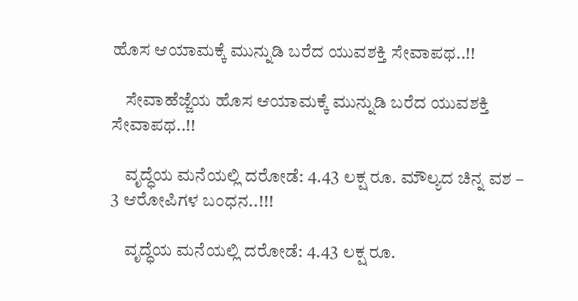ಹೊಸ ಆಯಾಮಕ್ಕೆ ಮುನ್ನುಡಿ ಬರೆದ ಯುವಶಕ್ತಿ ಸೇವಾಪಥ..!!

    ಸೇವಾಹೆಜ್ಜೆಯ ಹೊಸ ಆಯಾಮಕ್ಕೆ ಮುನ್ನುಡಿ ಬರೆದ ಯುವಶಕ್ತಿ ಸೇವಾಪಥ..!!

    ವೃದ್ಧೆಯ ಮನೆಯಲ್ಲಿ ದರೋಡೆ: 4.43 ಲಕ್ಷ ರೂ. ಮೌಲ್ಯದ ಚಿನ್ನ ವಶ – 3 ಆರೋಪಿಗಳ ಬಂಧನ..!!!

    ವೃದ್ಧೆಯ ಮನೆಯಲ್ಲಿ ದರೋಡೆ: 4.43 ಲಕ್ಷ ರೂ.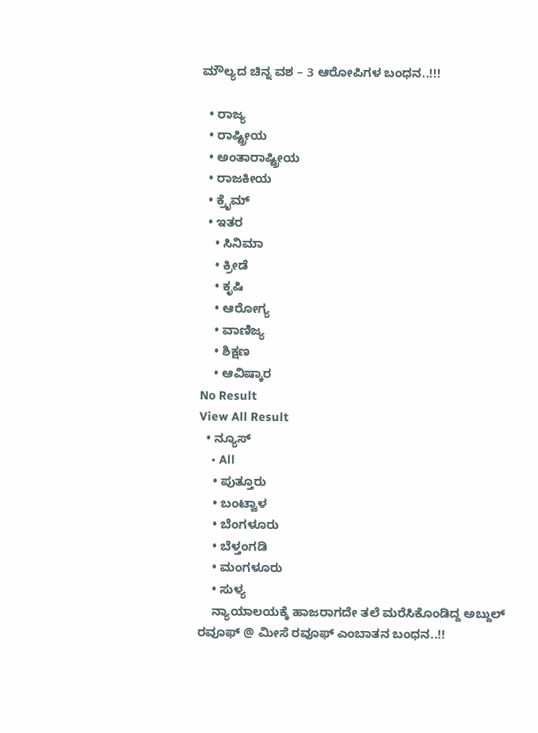ಮೌಲ್ಯದ ಚಿನ್ನ ವಶ – 3 ಆರೋಪಿಗಳ ಬಂಧನ..!!!

  • ರಾಜ್ಯ
  • ರಾಷ್ಟ್ರೀಯ
  • ಅಂತಾರಾಷ್ಟ್ರೀಯ
  • ರಾಜಕೀಯ
  • ಕ್ರೈಮ್
  • ಇತರ
    • ಸಿನಿಮಾ
    • ಕ್ರೀಡೆ
    • ಕೃಷಿ
    • ಆರೋಗ್ಯ
    • ವಾಣಿಜ್ಯ
    • ಶಿಕ್ಷಣ
    • ಆವಿಷ್ಕಾರ
No Result
View All Result
  • ನ್ಯೂಸ್
    • All
    • ಪುತ್ತೂರು
    • ಬಂಟ್ವಾಳ
    • ಬೆಂಗಳೂರು
    • ಬೆಳ್ತಂಗಡಿ
    • ಮಂಗಳೂರು
    • ಸುಳ್ಯ
    ನ್ಯಾಯಾಲಯಕ್ಕೆ ಹಾಜರಾಗದೇ ತಲೆ ಮರೆಸಿಕೊಂಡಿದ್ದ ಅಬ್ದುಲ್ ರವೂಫ್ @ ಮೀಸೆ ರವೂಫ್ ಎಂಬಾತನ ಬಂಧನ..!!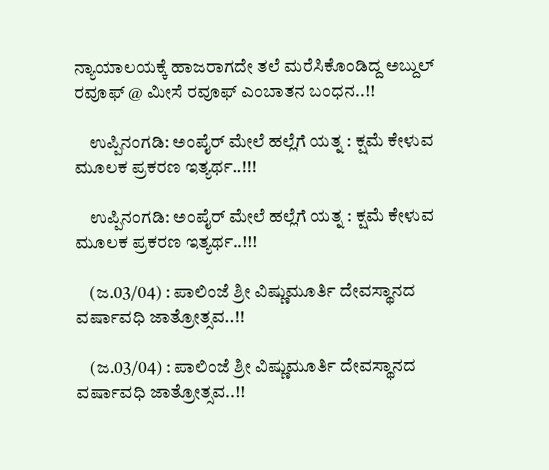ನ್ಯಾಯಾಲಯಕ್ಕೆ ಹಾಜರಾಗದೇ ತಲೆ ಮರೆಸಿಕೊಂಡಿದ್ದ ಅಬ್ದುಲ್ ರವೂಫ್ @ ಮೀಸೆ ರವೂಫ್ ಎಂಬಾತನ ಬಂಧನ..!!

    ಉಪ್ಪಿನಂಗಡಿ: ಅಂಪೈರ್ ಮೇಲೆ ಹಲ್ಲೆಗೆ ಯತ್ನ : ಕ್ಷಮೆ ಕೇಳುವ ಮೂಲಕ ಪ್ರಕರಣ ಇತ್ಯರ್ಥ..!!!

    ಉಪ್ಪಿನಂಗಡಿ: ಅಂಪೈರ್ ಮೇಲೆ ಹಲ್ಲೆಗೆ ಯತ್ನ : ಕ್ಷಮೆ ಕೇಳುವ ಮೂಲಕ ಪ್ರಕರಣ ಇತ್ಯರ್ಥ..!!!

    (ಜ.03/04) : ಪಾಲಿಂಜೆ ಶ್ರೀ ವಿಷ್ಣುಮೂರ್ತಿ ದೇವಸ್ಥಾನದ ವರ್ಷಾವಧಿ ಜಾತ್ರೋತ್ಸವ..!!

    (ಜ.03/04) : ಪಾಲಿಂಜೆ ಶ್ರೀ ವಿಷ್ಣುಮೂರ್ತಿ ದೇವಸ್ಥಾನದ ವರ್ಷಾವಧಿ ಜಾತ್ರೋತ್ಸವ..!!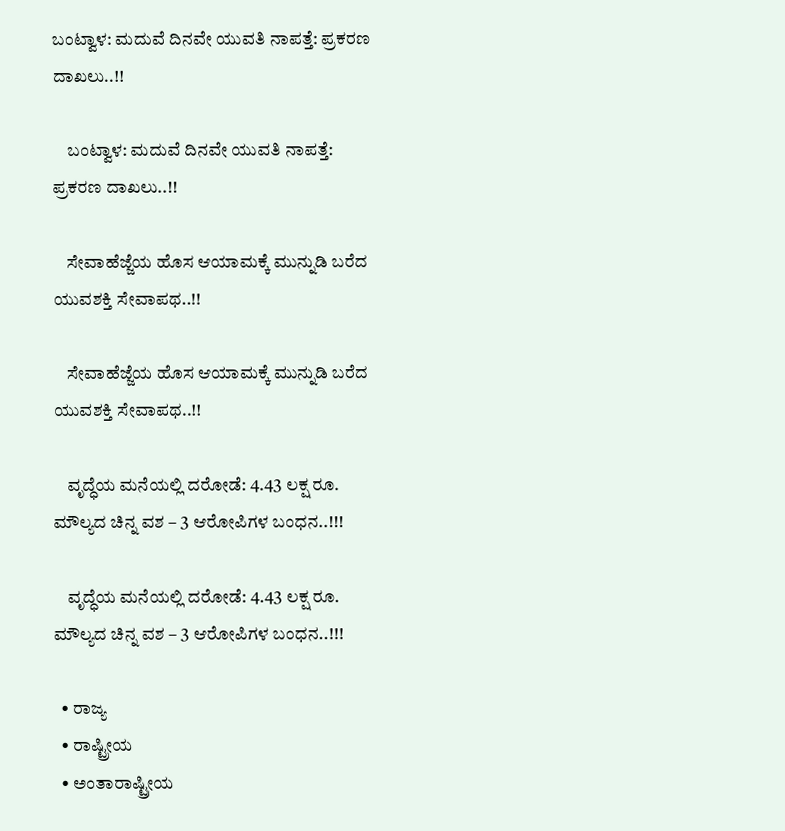ಬಂಟ್ವಾಳ: ಮದುವೆ ದಿನವೇ ಯುವತಿ ನಾಪತ್ತೆ: ಪ್ರಕರಣ ದಾಖಲು..!!

    ಬಂಟ್ವಾಳ: ಮದುವೆ ದಿನವೇ ಯುವತಿ ನಾಪತ್ತೆ: ಪ್ರಕರಣ ದಾಖಲು..!!

    ಸೇವಾಹೆಜ್ಜೆಯ ಹೊಸ ಆಯಾಮಕ್ಕೆ ಮುನ್ನುಡಿ ಬರೆದ ಯುವಶಕ್ತಿ ಸೇವಾಪಥ..!!

    ಸೇವಾಹೆಜ್ಜೆಯ ಹೊಸ ಆಯಾಮಕ್ಕೆ ಮುನ್ನುಡಿ ಬರೆದ ಯುವಶಕ್ತಿ ಸೇವಾಪಥ..!!

    ವೃದ್ಧೆಯ ಮನೆಯಲ್ಲಿ ದರೋಡೆ: 4.43 ಲಕ್ಷ ರೂ. ಮೌಲ್ಯದ ಚಿನ್ನ ವಶ – 3 ಆರೋಪಿಗಳ ಬಂಧನ..!!!

    ವೃದ್ಧೆಯ ಮನೆಯಲ್ಲಿ ದರೋಡೆ: 4.43 ಲಕ್ಷ ರೂ. ಮೌಲ್ಯದ ಚಿನ್ನ ವಶ – 3 ಆರೋಪಿಗಳ ಬಂಧನ..!!!

  • ರಾಜ್ಯ
  • ರಾಷ್ಟ್ರೀಯ
  • ಅಂತಾರಾಷ್ಟ್ರೀಯ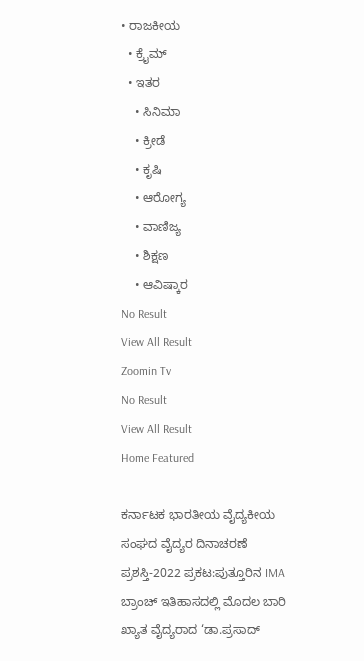• ರಾಜಕೀಯ
  • ಕ್ರೈಮ್
  • ಇತರ
    • ಸಿನಿಮಾ
    • ಕ್ರೀಡೆ
    • ಕೃಷಿ
    • ಆರೋಗ್ಯ
    • ವಾಣಿಜ್ಯ
    • ಶಿಕ್ಷಣ
    • ಆವಿಷ್ಕಾರ
No Result
View All Result
Zoomin Tv
No Result
View All Result
Home Featured

ಕರ್ನಾಟಕ ಭಾರತೀಯ ವೈದ್ಯಕೀಯ ಸಂಘದ ವೈದ್ಯರ ದಿನಾಚರಣೆ ಪ್ರಶಸ್ತಿ-2022 ಪ್ರಕಟ:ಪುತ್ತೂರಿನ IMA ಬ್ರಾಂಚ್ ಇತಿಹಾಸದಲ್ಲಿ ಮೊದಲ ಬಾರಿ ಖ್ಯಾತ ವೈದ್ಯರಾದ ‘ಡಾ.ಪ್ರಸಾದ್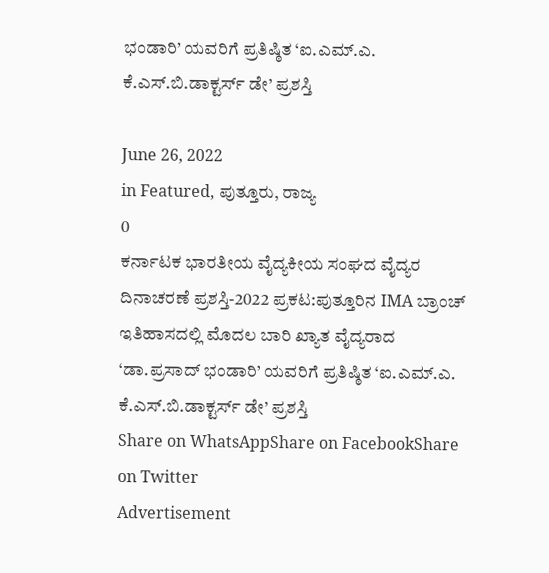ಭಂಡಾರಿ’ ಯವರಿಗೆ ಪ್ರತಿಷ್ಠಿತ ‘ಐ.ಎಮ್.ಎ. ಕೆ.ಎಸ್.ಬಿ.ಡಾಕ್ಟರ್ಸ್ ಡೇ’ ಪ್ರಶಸ್ತಿ

June 26, 2022
in Featured, ಪುತ್ತೂರು, ರಾಜ್ಯ
0
ಕರ್ನಾಟಕ ಭಾರತೀಯ ವೈದ್ಯಕೀಯ ಸಂಘದ ವೈದ್ಯರ ದಿನಾಚರಣೆ ಪ್ರಶಸ್ತಿ-2022 ಪ್ರಕಟ:ಪುತ್ತೂರಿನ IMA ಬ್ರಾಂಚ್ ಇತಿಹಾಸದಲ್ಲಿ ಮೊದಲ ಬಾರಿ ಖ್ಯಾತ ವೈದ್ಯರಾದ ‘ಡಾ.ಪ್ರಸಾದ್ ಭಂಡಾರಿ’ ಯವರಿಗೆ ಪ್ರತಿಷ್ಠಿತ ‘ಐ.ಎಮ್.ಎ. ಕೆ.ಎಸ್.ಬಿ.ಡಾಕ್ಟರ್ಸ್ ಡೇ’ ಪ್ರಶಸ್ತಿ
Share on WhatsAppShare on FacebookShare on Twitter
Advertisement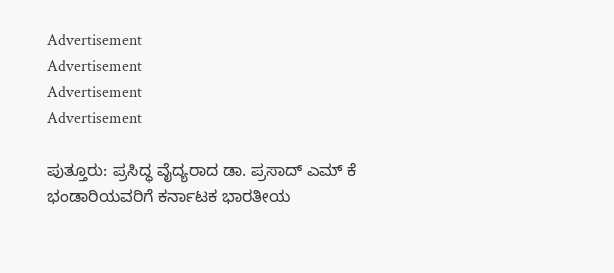Advertisement
Advertisement
Advertisement
Advertisement

ಪುತ್ತೂರು: ಪ್ರಸಿದ್ಧ ವೈದ್ಯರಾದ ಡಾ. ಪ್ರಸಾದ್ ಎಮ್ ಕೆ ಭಂಡಾರಿಯವರಿಗೆ ಕರ್ನಾಟಕ ಭಾರತೀಯ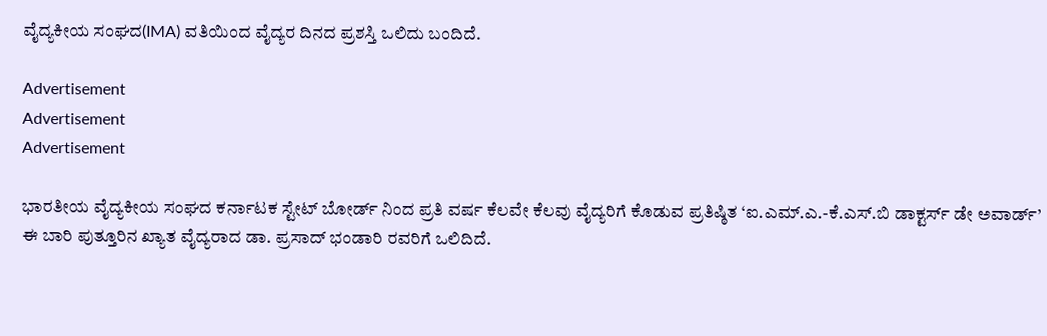ವೈದ್ಯಕೀಯ ಸಂಘದ(IMA) ವತಿಯಿಂದ ವೈದ್ಯರ ದಿನದ ಪ್ರಶಸ್ತಿ ಒಲಿದು ಬಂದಿದೆ.

Advertisement
Advertisement
Advertisement

ಭಾರತೀಯ ವೈದ್ಯಕೀಯ ಸಂಘದ ಕರ್ನಾಟಕ ಸ್ಟೇಟ್ ಬೋರ್ಡ್ ನಿಂದ ಪ್ರತಿ ವರ್ಷ ಕೆಲವೇ ಕೆಲವು ವೈದ್ಯರಿಗೆ ಕೊಡುವ ಪ್ರತಿಷ್ಠಿತ ‘ಐ.ಎಮ್.ಎ.-ಕೆ.ಎಸ್.ಬಿ ಡಾಕ್ಟರ್ಸ್ ಡೇ ಅವಾರ್ಡ್’ ಈ ಬಾರಿ ಪುತ್ತೂರಿನ ಖ್ಯಾತ ವೈದ್ಯರಾದ ಡಾ. ಪ್ರಸಾದ್ ಭಂಡಾರಿ ರವರಿಗೆ ಒಲಿದಿದೆ.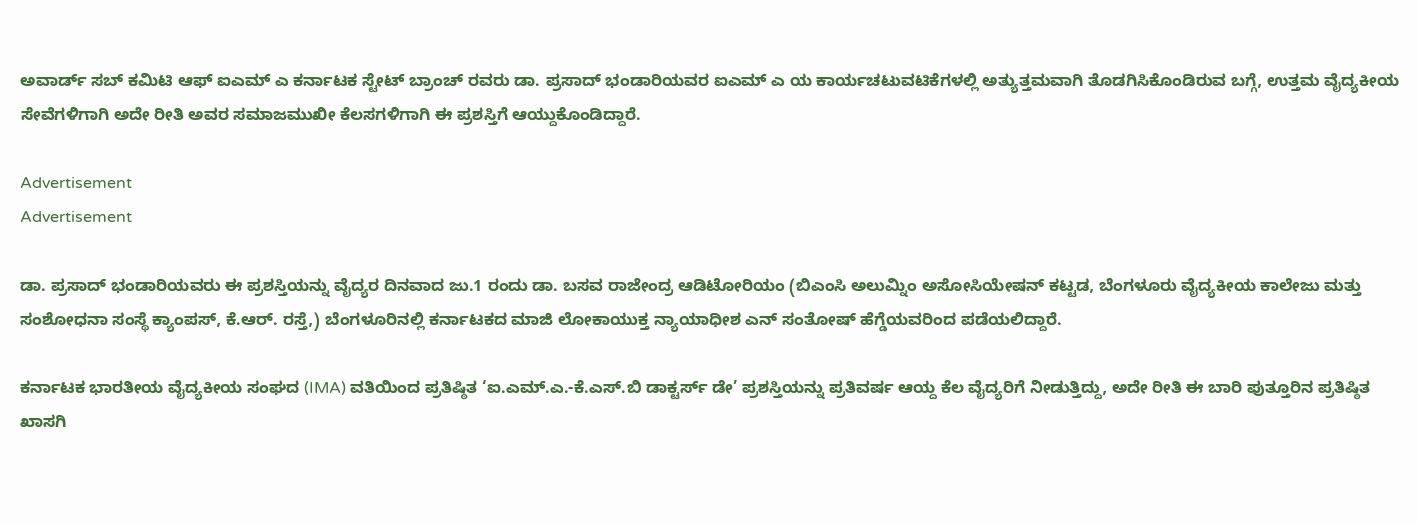ಅವಾರ್ಡ್ ಸಬ್ ಕಮಿಟಿ ಆಫ್ ಐಎಮ್ ಎ ಕರ್ನಾಟಕ ಸ್ಟೇಟ್ ಬ್ರಾಂಚ್ ರವರು ಡಾ. ಪ್ರಸಾದ್ ಭಂಡಾರಿಯವರ ಐಎಮ್ ಎ ಯ ಕಾರ್ಯಚಟುವಟಿಕೆಗಳಲ್ಲಿ ಅತ್ಯುತ್ತಮವಾಗಿ ತೊಡಗಿಸಿಕೊಂಡಿರುವ ಬಗ್ಗೆ, ಉತ್ತಮ ವೈದ್ಯಕೀಯ ಸೇವೆಗಳಿಗಾಗಿ ಅದೇ ರೀತಿ ಅವರ ಸಮಾಜಮುಖೀ ಕೆಲಸಗಳಿಗಾಗಿ ಈ ಪ್ರಶಸ್ತಿಗೆ ಆಯ್ದುಕೊಂಡಿದ್ದಾರೆ.

Advertisement
Advertisement

ಡಾ. ಪ್ರಸಾದ್ ಭಂಡಾರಿಯವರು ಈ ಪ್ರಶಸ್ತಿಯನ್ನು ವೈದ್ಯರ ದಿನವಾದ ಜು.1 ರಂದು ಡಾ. ಬಸವ ರಾಜೇಂದ್ರ ಆಡಿಟೋರಿಯಂ (ಬಿಎಂಸಿ ಅಲುಮ್ನಿಂ ಅಸೋಸಿಯೇಷನ್ ಕಟ್ಟಡ, ಬೆಂಗಳೂರು ವೈದ್ಯಕೀಯ ಕಾಲೇಜು ಮತ್ತು ಸಂಶೋಧನಾ ಸಂಸ್ಥೆ ಕ್ಯಾಂಪಸ್, ಕೆ.ಆರ್. ರಸ್ತೆ,) ಬೆಂಗಳೂರಿನಲ್ಲಿ ಕರ್ನಾಟಕದ ಮಾಜಿ ಲೋಕಾಯುಕ್ತ ನ್ಯಾಯಾಧೀಶ ಎನ್ ಸಂತೋಷ್ ಹೆಗ್ಡೆಯವರಿಂದ ಪಡೆಯಲಿದ್ದಾರೆ.

ಕರ್ನಾಟಕ ಭಾರತೀಯ ವೈದ್ಯಕೀಯ ಸಂಘದ (IMA) ವತಿಯಿಂದ ಪ್ರತಿಷ್ಠಿತ ‘ಐ.ಎಮ್.ಎ.-ಕೆ.ಎಸ್.ಬಿ ಡಾಕ್ಟರ್ಸ್ ಡೇ’ ಪ್ರಶಸ್ತಿಯನ್ನು ಪ್ರತಿವರ್ಷ ಆಯ್ದ ಕೆಲ ವೈದ್ಯರಿಗೆ ನೀಡುತ್ತಿದ್ದು, ಅದೇ ರೀತಿ ಈ ಬಾರಿ ಪುತ್ತೂರಿನ ಪ್ರತಿಷ್ಠಿತ ಖಾಸಗಿ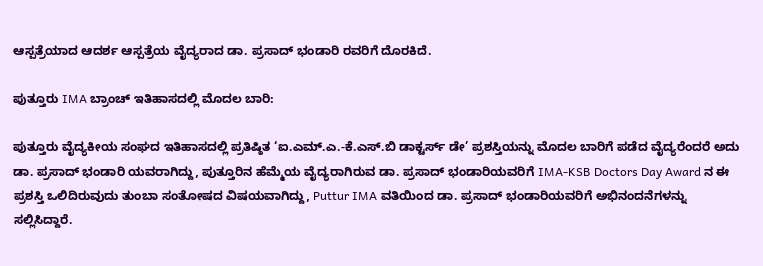ಆಸ್ಪತ್ರೆಯಾದ ಆದರ್ಶ ಆಸ್ಪತ್ರೆಯ ವೈದ್ಯರಾದ ಡಾ. ಪ್ರಸಾದ್ ಭಂಡಾರಿ ರವರಿಗೆ ದೊರಕಿದೆ.

ಪುತ್ತೂರು IMA ಬ್ರಾಂಚ್ ಇತಿಹಾಸದಲ್ಲಿ ಮೊದಲ ಬಾರಿ:

ಪುತ್ತೂರು ವೈದ್ಯಕೀಯ ಸಂಘದ ಇತಿಹಾಸದಲ್ಲಿ ಪ್ರತಿಷ್ಠಿತ ‘ಐ.ಎಮ್.ಎ.-ಕೆ.ಎಸ್.ಬಿ ಡಾಕ್ಟರ್ಸ್ ಡೇ’ ಪ್ರಶಸ್ತಿಯನ್ನು ಮೊದಲ ಬಾರಿಗೆ ಪಡೆದ ವೈದ್ಯರೆಂದರೆ ಅದು ಡಾ. ಪ್ರಸಾದ್ ಭಂಡಾರಿ ಯವರಾಗಿದ್ದು, ಪುತ್ತೂರಿನ ಹೆಮ್ಮೆಯ ವೈದ್ಯರಾಗಿರುವ ಡಾ. ಪ್ರಸಾದ್ ಭಂಡಾರಿಯವರಿಗೆ IMA-KSB Doctors Day Award ನ ಈ ಪ್ರಶಸ್ತಿ ಒಲಿದಿರುವುದು ತುಂಬಾ ಸಂತೋಷದ ವಿಷಯವಾಗಿದ್ದು, Puttur IMA ವತಿಯಿಂದ ಡಾ. ಪ್ರಸಾದ್ ಭಂಡಾರಿಯವರಿಗೆ ಅಭಿನಂದನೆಗಳನ್ನು ಸಲ್ಲಿಸಿದ್ದಾರೆ.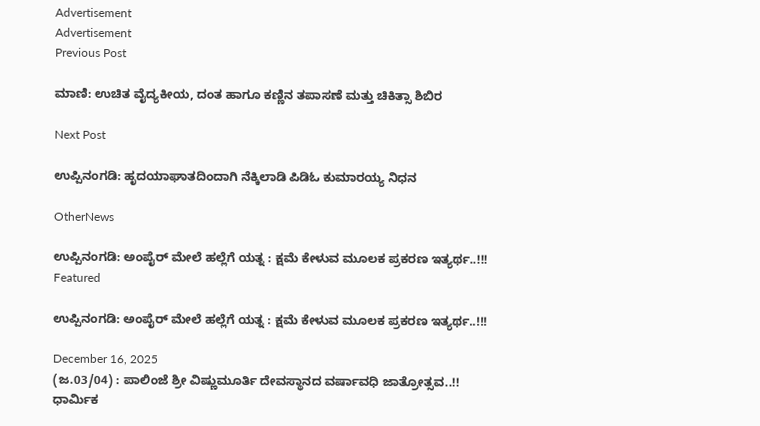Advertisement
Advertisement
Previous Post

ಮಾಣಿ: ಉಚಿತ ವೈದ್ಯಕೀಯ, ದಂತ ಹಾಗೂ ಕಣ್ಣಿನ ತಪಾಸಣೆ ಮತ್ತು ಚಿಕಿತ್ಸಾ ಶಿಬಿರ

Next Post

ಉಪ್ಪಿನಂಗಡಿ: ಹೃದಯಾಘಾತದಿಂದಾಗಿ ನೆಕ್ಕಿಲಾಡಿ ಪಿಡಿಓ ಕುಮಾರಯ್ಯ ನಿಧನ

OtherNews

ಉಪ್ಪಿನಂಗಡಿ: ಅಂಪೈರ್ ಮೇಲೆ ಹಲ್ಲೆಗೆ ಯತ್ನ : ಕ್ಷಮೆ ಕೇಳುವ ಮೂಲಕ ಪ್ರಕರಣ ಇತ್ಯರ್ಥ..!!!
Featured

ಉಪ್ಪಿನಂಗಡಿ: ಅಂಪೈರ್ ಮೇಲೆ ಹಲ್ಲೆಗೆ ಯತ್ನ : ಕ್ಷಮೆ ಕೇಳುವ ಮೂಲಕ ಪ್ರಕರಣ ಇತ್ಯರ್ಥ..!!!

December 16, 2025
(ಜ.03/04) : ಪಾಲಿಂಜೆ ಶ್ರೀ ವಿಷ್ಣುಮೂರ್ತಿ ದೇವಸ್ಥಾನದ ವರ್ಷಾವಧಿ ಜಾತ್ರೋತ್ಸವ..!!
ಧಾರ್ಮಿಕ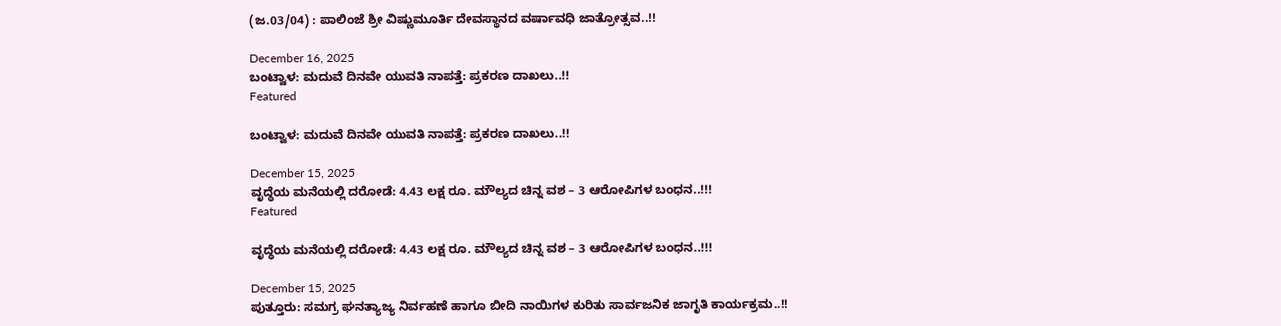(ಜ.03/04) : ಪಾಲಿಂಜೆ ಶ್ರೀ ವಿಷ್ಣುಮೂರ್ತಿ ದೇವಸ್ಥಾನದ ವರ್ಷಾವಧಿ ಜಾತ್ರೋತ್ಸವ..!!

December 16, 2025
ಬಂಟ್ವಾಳ: ಮದುವೆ ದಿನವೇ ಯುವತಿ ನಾಪತ್ತೆ: ಪ್ರಕರಣ ದಾಖಲು..!!
Featured

ಬಂಟ್ವಾಳ: ಮದುವೆ ದಿನವೇ ಯುವತಿ ನಾಪತ್ತೆ: ಪ್ರಕರಣ ದಾಖಲು..!!

December 15, 2025
ವೃದ್ಧೆಯ ಮನೆಯಲ್ಲಿ ದರೋಡೆ: 4.43 ಲಕ್ಷ ರೂ. ಮೌಲ್ಯದ ಚಿನ್ನ ವಶ – 3 ಆರೋಪಿಗಳ ಬಂಧನ..!!!
Featured

ವೃದ್ಧೆಯ ಮನೆಯಲ್ಲಿ ದರೋಡೆ: 4.43 ಲಕ್ಷ ರೂ. ಮೌಲ್ಯದ ಚಿನ್ನ ವಶ – 3 ಆರೋಪಿಗಳ ಬಂಧನ..!!!

December 15, 2025
ಪುತ್ತೂರು: ಸಮಗ್ರ ಘನತ್ಯಾಜ್ಯ ನಿರ್ವಹಣೆ ಹಾಗೂ ಬೀದಿ ನಾಯಿಗಳ ಕುರಿತು ಸಾರ್ವಜನಿಕ ಜಾಗೃತಿ ಕಾರ್ಯಕ್ರಮ..!!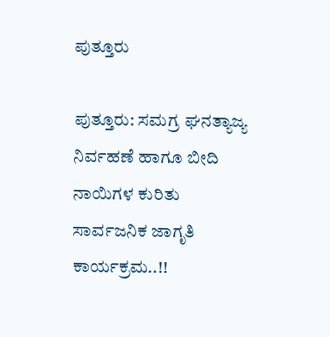ಪುತ್ತೂರು

ಪುತ್ತೂರು: ಸಮಗ್ರ ಘನತ್ಯಾಜ್ಯ ನಿರ್ವಹಣೆ ಹಾಗೂ ಬೀದಿ ನಾಯಿಗಳ ಕುರಿತು ಸಾರ್ವಜನಿಕ ಜಾಗೃತಿ ಕಾರ್ಯಕ್ರಮ..!!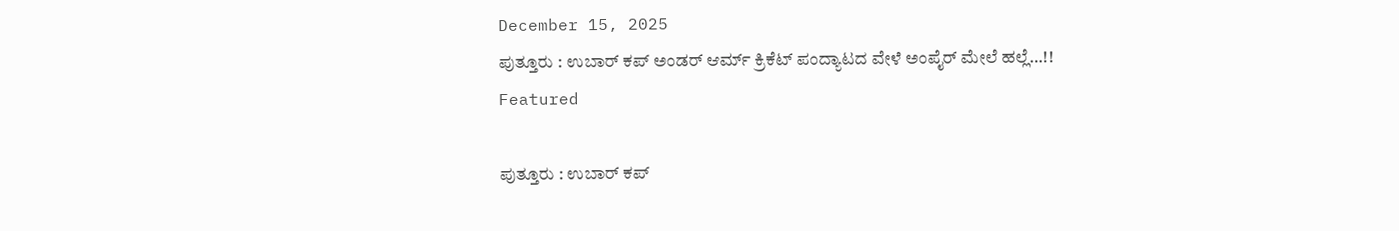December 15, 2025
ಪುತ್ತೂರು : ಉಬಾರ್ ಕಪ್ ಅಂಡರ್ ಆರ್ಮ್ ಕ್ರಿಕೆಟ್ ಪಂದ್ಯಾಟದ ವೇಳೆ ಅಂಪೈರ್ ಮೇಲೆ ಹಲ್ಲೆ…!!
Featured

ಪುತ್ತೂರು : ಉಬಾರ್ ಕಪ್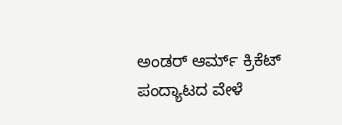ಅಂಡರ್ ಆರ್ಮ್ ಕ್ರಿಕೆಟ್ ಪಂದ್ಯಾಟದ ವೇಳೆ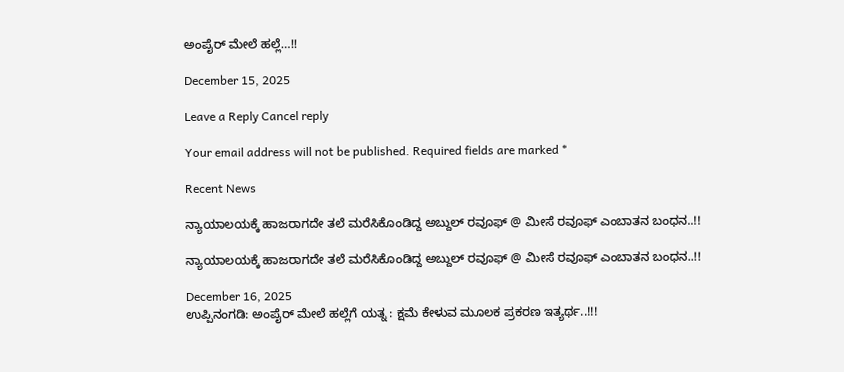ಅಂಪೈರ್ ಮೇಲೆ ಹಲ್ಲೆ…!!

December 15, 2025

Leave a Reply Cancel reply

Your email address will not be published. Required fields are marked *

Recent News

ನ್ಯಾಯಾಲಯಕ್ಕೆ ಹಾಜರಾಗದೇ ತಲೆ ಮರೆಸಿಕೊಂಡಿದ್ದ ಅಬ್ದುಲ್ ರವೂಫ್ @ ಮೀಸೆ ರವೂಫ್ ಎಂಬಾತನ ಬಂಧನ..!!

ನ್ಯಾಯಾಲಯಕ್ಕೆ ಹಾಜರಾಗದೇ ತಲೆ ಮರೆಸಿಕೊಂಡಿದ್ದ ಅಬ್ದುಲ್ ರವೂಫ್ @ ಮೀಸೆ ರವೂಫ್ ಎಂಬಾತನ ಬಂಧನ..!!

December 16, 2025
ಉಪ್ಪಿನಂಗಡಿ: ಅಂಪೈರ್ ಮೇಲೆ ಹಲ್ಲೆಗೆ ಯತ್ನ : ಕ್ಷಮೆ ಕೇಳುವ ಮೂಲಕ ಪ್ರಕರಣ ಇತ್ಯರ್ಥ..!!!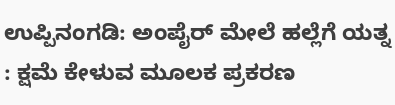ಉಪ್ಪಿನಂಗಡಿ: ಅಂಪೈರ್ ಮೇಲೆ ಹಲ್ಲೆಗೆ ಯತ್ನ : ಕ್ಷಮೆ ಕೇಳುವ ಮೂಲಕ ಪ್ರಕರಣ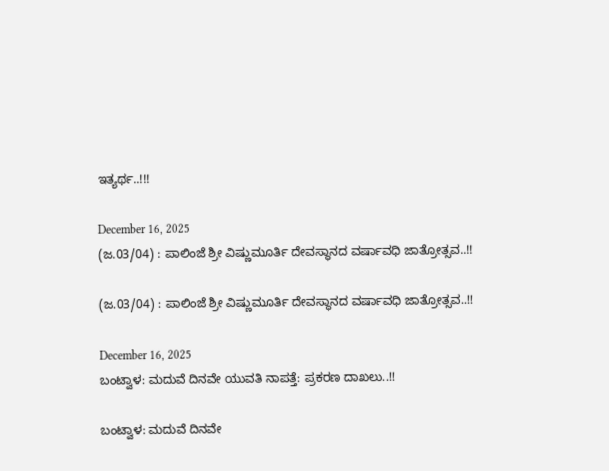ಇತ್ಯರ್ಥ..!!!

December 16, 2025
(ಜ.03/04) : ಪಾಲಿಂಜೆ ಶ್ರೀ ವಿಷ್ಣುಮೂರ್ತಿ ದೇವಸ್ಥಾನದ ವರ್ಷಾವಧಿ ಜಾತ್ರೋತ್ಸವ..!!

(ಜ.03/04) : ಪಾಲಿಂಜೆ ಶ್ರೀ ವಿಷ್ಣುಮೂರ್ತಿ ದೇವಸ್ಥಾನದ ವರ್ಷಾವಧಿ ಜಾತ್ರೋತ್ಸವ..!!

December 16, 2025
ಬಂಟ್ವಾಳ: ಮದುವೆ ದಿನವೇ ಯುವತಿ ನಾಪತ್ತೆ: ಪ್ರಕರಣ ದಾಖಲು..!!

ಬಂಟ್ವಾಳ: ಮದುವೆ ದಿನವೇ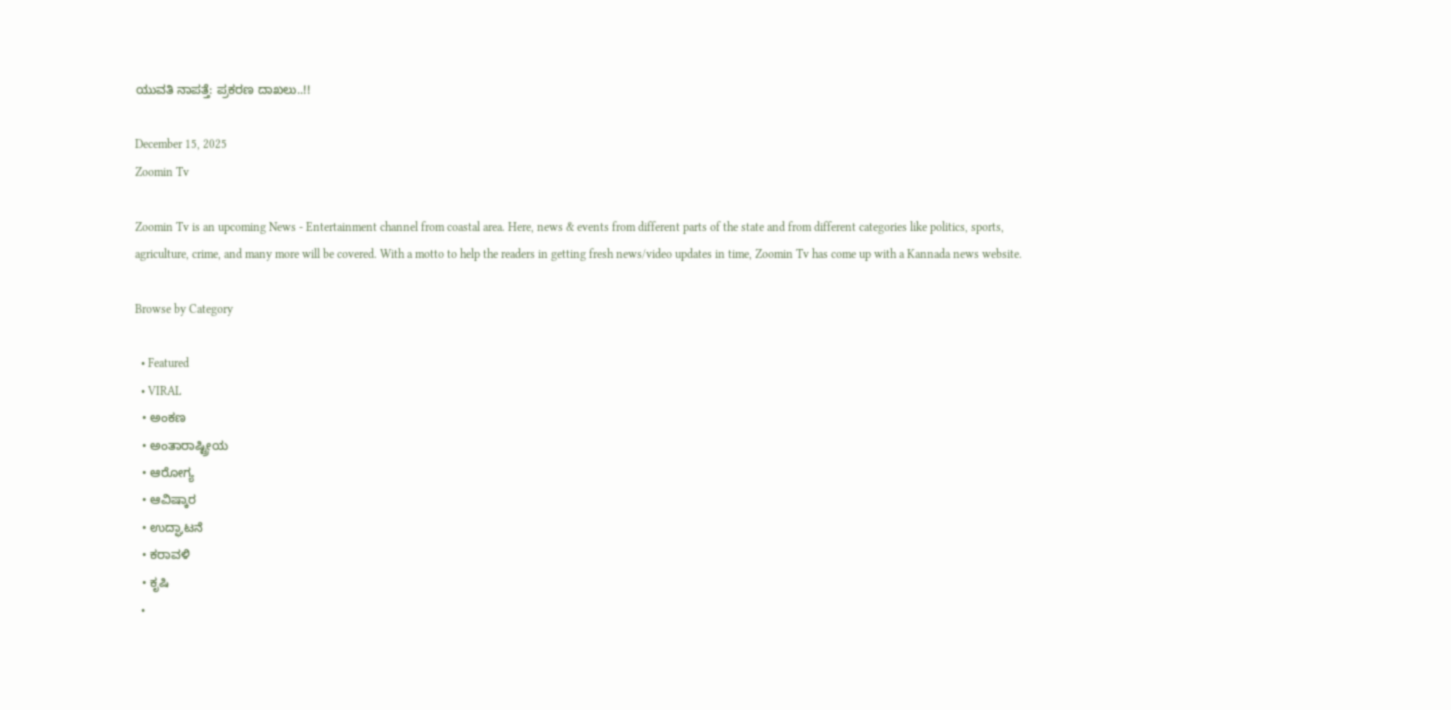ಯುವತಿ ನಾಪತ್ತೆ: ಪ್ರಕರಣ ದಾಖಲು..!!

December 15, 2025
Zoomin Tv

Zoomin Tv is an upcoming News - Entertainment channel from coastal area. Here, news & events from different parts of the state and from different categories like politics, sports, agriculture, crime, and many more will be covered. With a motto to help the readers in getting fresh news/video updates in time, Zoomin Tv has come up with a Kannada news website.

Browse by Category

  • Featured
  • VIRAL
  • ಅಂಕಣ
  • ಅಂತಾರಾಷ್ಟ್ರೀಯ
  • ಆರೋಗ್ಯ
  • ಆವಿಷ್ಕಾರ
  • ಉದ್ಘಾಟನೆ
  • ಕರಾವಳಿ
  • ಕೃಷಿ
  •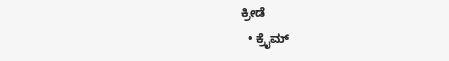ಕ್ರೀಡೆ
  • ಕ್ರೈಮ್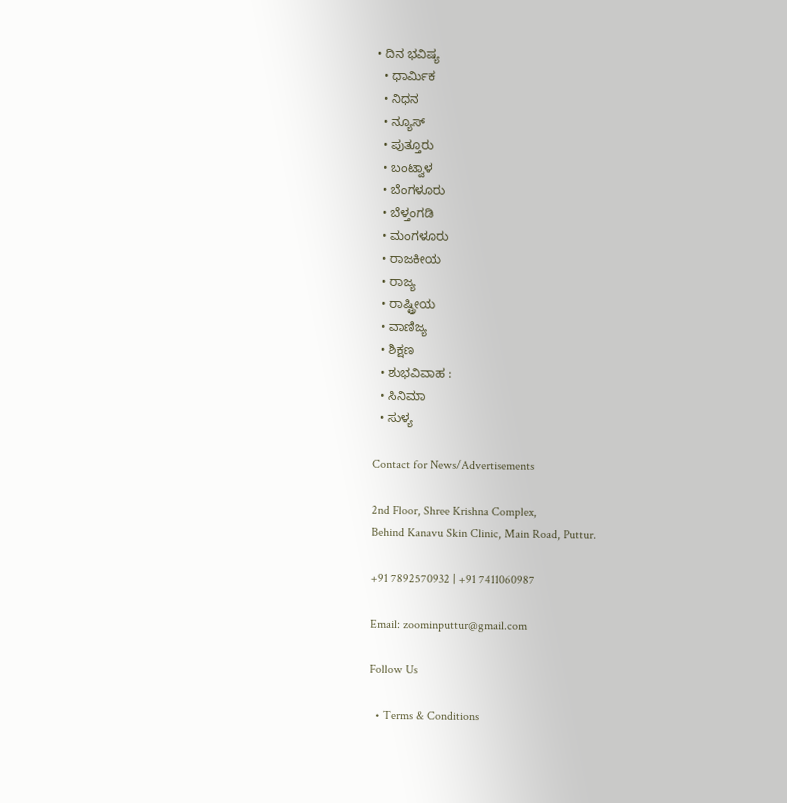• ದಿನ ಭವಿಷ್ಯ
  • ಧಾರ್ಮಿಕ
  • ನಿಧನ
  • ನ್ಯೂಸ್
  • ಪುತ್ತೂರು
  • ಬಂಟ್ವಾಳ
  • ಬೆಂಗಳೂರು
  • ಬೆಳ್ತಂಗಡಿ
  • ಮಂಗಳೂರು
  • ರಾಜಕೀಯ
  • ರಾಜ್ಯ
  • ರಾಷ್ಟ್ರೀಯ
  • ವಾಣಿಜ್ಯ
  • ಶಿಕ್ಷಣ
  • ಶುಭವಿವಾಹ :
  • ಸಿನಿಮಾ
  • ಸುಳ್ಯ

Contact for News/Advertisements

2nd Floor, Shree Krishna Complex,
Behind Kanavu Skin Clinic, Main Road, Puttur.

+91 7892570932 | +91 7411060987

Email: zoominputtur@gmail.com

Follow Us

  • Terms & Conditions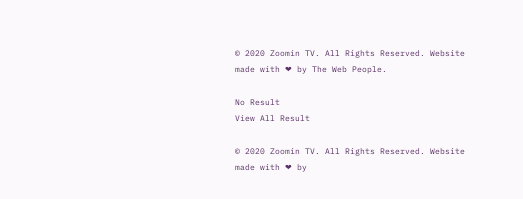© 2020 Zoomin TV. All Rights Reserved. Website made with ❤ by The Web People.

No Result
View All Result

© 2020 Zoomin TV. All Rights Reserved. Website made with ❤ by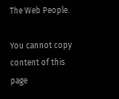The Web People.

You cannot copy content of this page